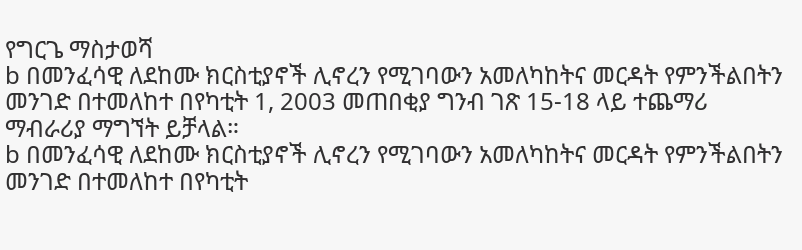የግርጌ ማስታወሻ
b በመንፈሳዊ ለደከሙ ክርስቲያኖች ሊኖረን የሚገባውን አመለካከትና መርዳት የምንችልበትን መንገድ በተመለከተ በየካቲት 1, 2003 መጠበቂያ ግንብ ገጽ 15-18 ላይ ተጨማሪ ማብራሪያ ማግኘት ይቻላል።
b በመንፈሳዊ ለደከሙ ክርስቲያኖች ሊኖረን የሚገባውን አመለካከትና መርዳት የምንችልበትን መንገድ በተመለከተ በየካቲት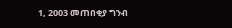1, 2003 መጠበቂያ ግንብ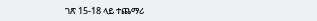ገጽ 15-18 ላይ ተጨማሪ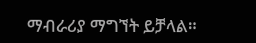ማብራሪያ ማግኘት ይቻላል።